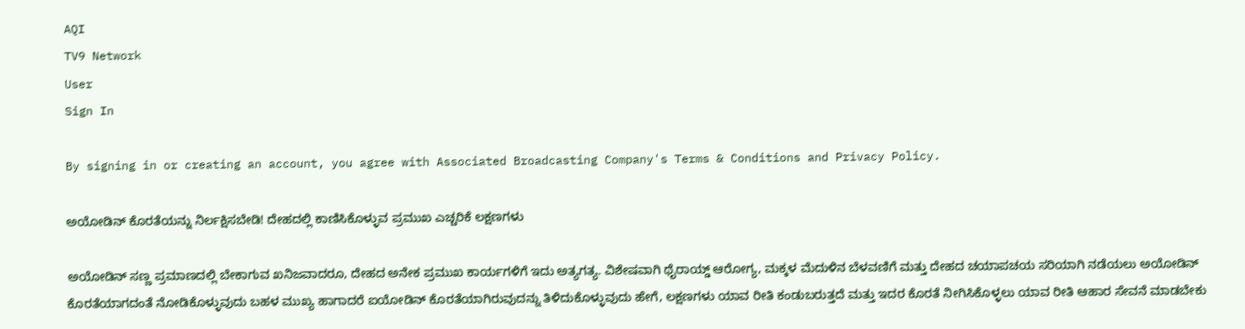AQI
TV9 Network
User
Sign In

By signing in or creating an account, you agree with Associated Broadcasting Company's Terms & Conditions and Privacy Policy.

ಅಯೋಡಿನ್ ಕೊರತೆಯನ್ನು ನಿರ್ಲಕ್ಷಿಸಬೇಡಿ! ದೇಹದಲ್ಲಿ ಕಾಣಿಸಿಕೊಳ್ಳುವ ಪ್ರಮುಖ ಎಚ್ಚರಿಕೆ ಲಕ್ಷಣಗಳು

ಅಯೋಡಿನ್ ಸಣ್ಣ ಪ್ರಮಾಣದಲ್ಲಿ ಬೇಕಾಗುವ ಖನಿಜವಾದರೂ, ದೇಹದ ಅನೇಕ ಪ್ರಮುಖ ಕಾರ್ಯಗಳಿಗೆ ಇದು ಅತ್ಯಗತ್ಯ. ವಿಶೇಷವಾಗಿ ಥೈರಾಯ್ಡ್ ಆರೋಗ್ಯ, ಮಕ್ಕಳ ಮೆದುಳಿನ ಬೆಳವಣಿಗೆ ಮತ್ತು ದೇಹದ ಚಯಾಪಚಯ ಸರಿಯಾಗಿ ನಡೆಯಲು ಅಯೋಡಿನ್ ಕೊರತೆಯಾಗದಂತೆ ನೋಡಿಕೊಳ್ಳುವುದು ಬಹಳ ಮುಖ್ಯ ಹಾಗಾದರೆ ಐಯೋಡಿನ್ ಕೊರತೆಯಾಗಿರುವುದನ್ನು ತಿಳಿದುಕೊಳ್ಳುವುದು ಹೇಗೆ, ಲಕ್ಷಣಗಳು ಯಾವ ರೀತಿ ಕಂಡುಬರುತ್ತದೆ ಮತ್ತು ಇದರ ಕೊರತೆ ನೀಗಿಸಿಕೊಳ್ಳಲು ಯಾವ ರೀತಿ ಆಹಾರ ಸೇವನೆ ಮಾಡಬೇಕು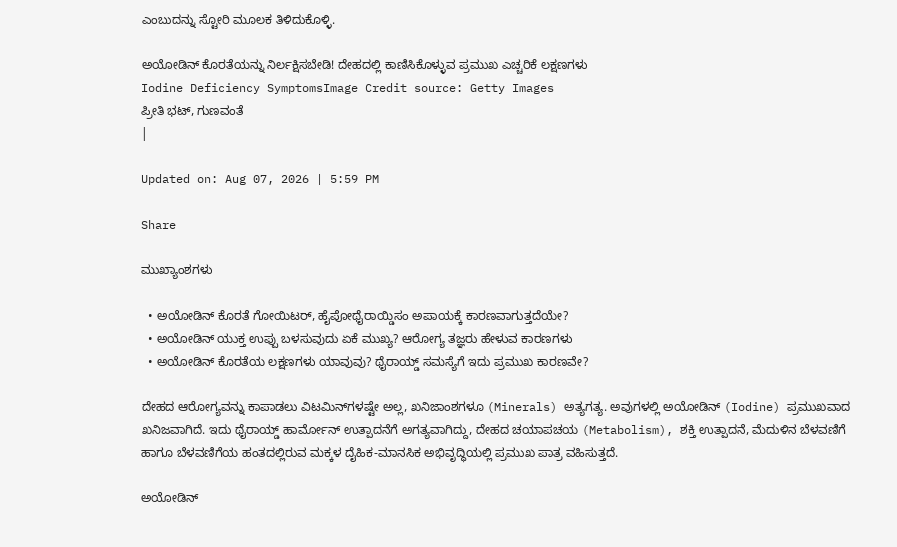ಎಂಬುದನ್ನು ಸ್ಟೋರಿ ಮೂಲಕ ತಿಳಿದುಕೊಳ್ಳಿ.

ಅಯೋಡಿನ್ ಕೊರತೆಯನ್ನು ನಿರ್ಲಕ್ಷಿಸಬೇಡಿ! ದೇಹದಲ್ಲಿ ಕಾಣಿಸಿಕೊಳ್ಳುವ ಪ್ರಮುಖ ಎಚ್ಚರಿಕೆ ಲಕ್ಷಣಗಳು
Iodine Deficiency SymptomsImage Credit source: Getty Images
ಪ್ರೀತಿ ಭಟ್, ಗುಣವಂತೆ
|

Updated on: Aug 07, 2026 | 5:59 PM

Share

ಮುಖ್ಯಾಂಶಗಳು

  • ಅಯೋಡಿನ್ ಕೊರತೆ ಗೋಯಿಟರ್, ಹೈಪೋಥೈರಾಯ್ಡಿಸಂ ಅಪಾಯಕ್ಕೆ ಕಾರಣವಾಗುತ್ತದೆಯೇ?
  • ಅಯೋಡಿನ್ ಯುಕ್ತ ಉಪ್ಪು ಬಳಸುವುದು ಏಕೆ ಮುಖ್ಯ? ಆರೋಗ್ಯ ತಜ್ಞರು ಹೇಳುವ ಕಾರಣಗಳು
  • ಅಯೋಡಿನ್ ಕೊರತೆಯ ಲಕ್ಷಣಗಳು ಯಾವುವು? ಥೈರಾಯ್ಡ್ ಸಮಸ್ಯೆಗೆ ಇದು ಪ್ರಮುಖ ಕಾರಣವೇ?

ದೇಹದ ಆರೋಗ್ಯವನ್ನು ಕಾಪಾಡಲು ವಿಟಮಿನ್‌ಗಳಷ್ಟೇ ಅಲ್ಲ, ಖನಿಜಾಂಶಗಳೂ (Minerals) ಅತ್ಯಗತ್ಯ. ಅವುಗಳಲ್ಲಿ ಅಯೋಡಿನ್ (Iodine) ಪ್ರಮುಖವಾದ ಖನಿಜವಾಗಿದೆ. ಇದು ಥೈರಾಯ್ಡ್ ಹಾರ್ಮೋನ್ ಉತ್ಪಾದನೆಗೆ ಅಗತ್ಯವಾಗಿದ್ದು, ದೇಹದ ಚಯಾಪಚಯ (Metabolism), ಶಕ್ತಿ ಉತ್ಪಾದನೆ, ಮೆದುಳಿನ ಬೆಳವಣಿಗೆ ಹಾಗೂ ಬೆಳವಣಿಗೆಯ ಹಂತದಲ್ಲಿರುವ ಮಕ್ಕಳ ದೈಹಿಕ-ಮಾನಸಿಕ ಅಭಿವೃದ್ಧಿಯಲ್ಲಿ ಪ್ರಮುಖ ಪಾತ್ರ ವಹಿಸುತ್ತದೆ.

ಅಯೋಡಿನ್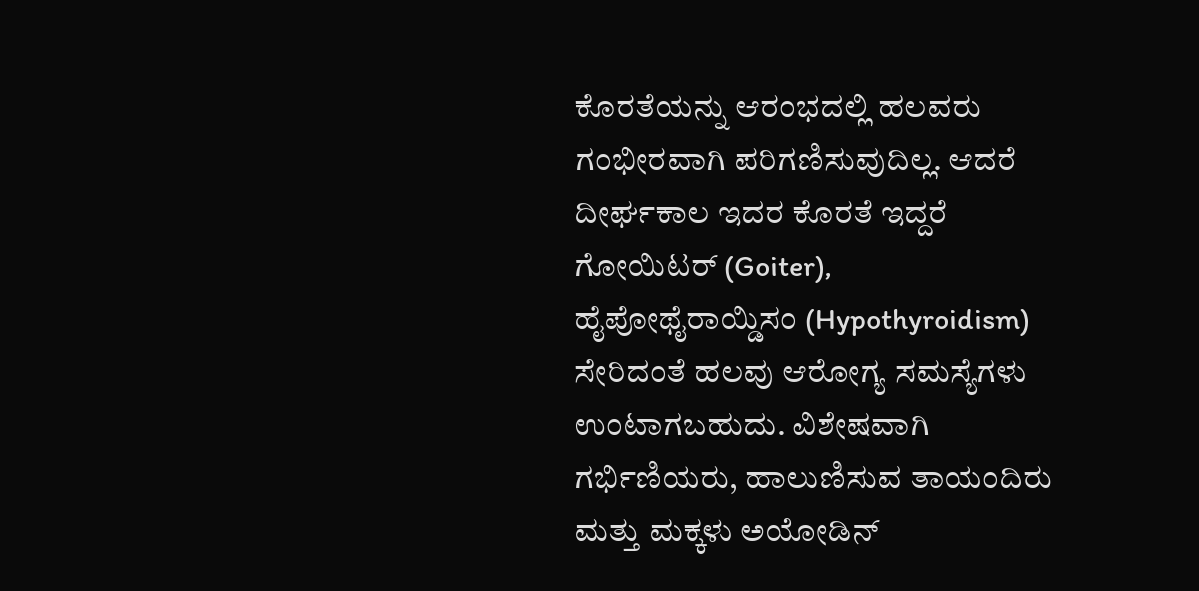ಕೊರತೆಯನ್ನು ಆರಂಭದಲ್ಲಿ ಹಲವರು ಗಂಭೀರವಾಗಿ ಪರಿಗಣಿಸುವುದಿಲ್ಲ. ಆದರೆ ದೀರ್ಘಕಾಲ ಇದರ ಕೊರತೆ ಇದ್ದರೆ ಗೋಯಿಟರ್ (Goiter), ಹೈಪೋಥೈರಾಯ್ಡಿಸಂ (Hypothyroidism) ಸೇರಿದಂತೆ ಹಲವು ಆರೋಗ್ಯ ಸಮಸ್ಯೆಗಳು ಉಂಟಾಗಬಹುದು. ವಿಶೇಷವಾಗಿ ಗರ್ಭಿಣಿಯರು, ಹಾಲುಣಿಸುವ ತಾಯಂದಿರು ಮತ್ತು ಮಕ್ಕಳು ಅಯೋಡಿನ್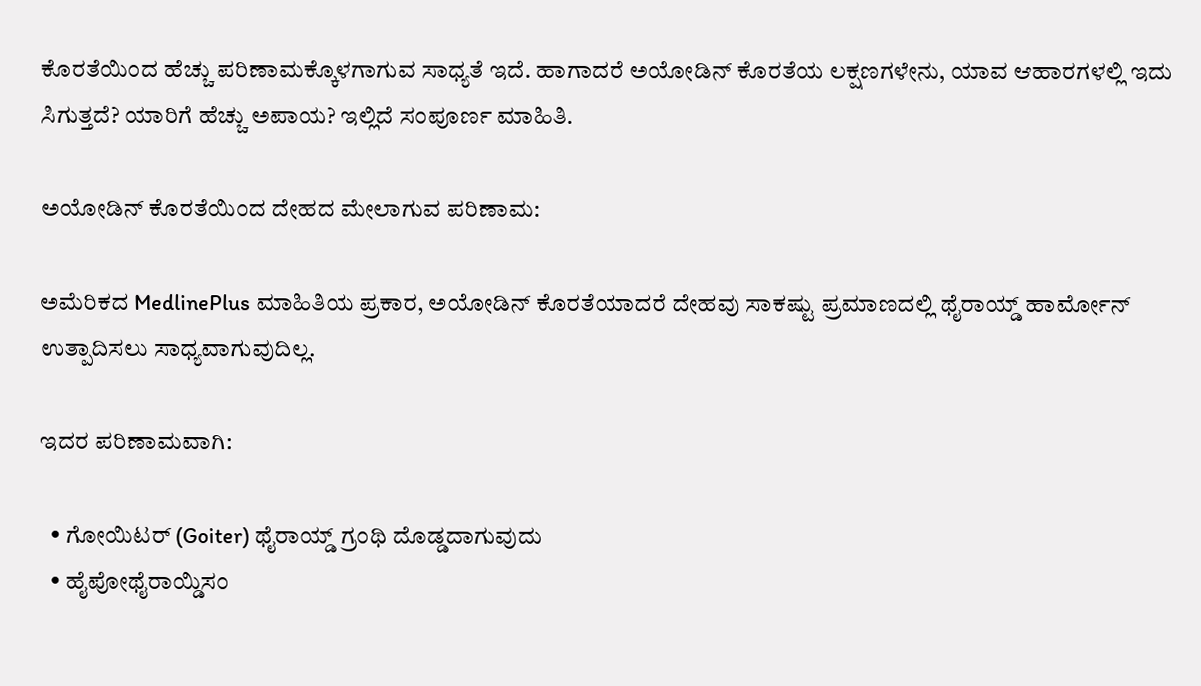ಕೊರತೆಯಿಂದ ಹೆಚ್ಚು ಪರಿಣಾಮಕ್ಕೊಳಗಾಗುವ ಸಾಧ್ಯತೆ ಇದೆ. ಹಾಗಾದರೆ ಅಯೋಡಿನ್ ಕೊರತೆಯ ಲಕ್ಷಣಗಳೇನು, ಯಾವ ಆಹಾರಗಳಲ್ಲಿ ಇದು ಸಿಗುತ್ತದೆ? ಯಾರಿಗೆ ಹೆಚ್ಚು ಅಪಾಯ? ಇಲ್ಲಿದೆ ಸಂಪೂರ್ಣ ಮಾಹಿತಿ.

ಅಯೋಡಿನ್ ಕೊರತೆಯಿಂದ ದೇಹದ ಮೇಲಾಗುವ ಪರಿಣಾಮ:

ಅಮೆರಿಕದ MedlinePlus ಮಾಹಿತಿಯ ಪ್ರಕಾರ, ಅಯೋಡಿನ್ ಕೊರತೆಯಾದರೆ ದೇಹವು ಸಾಕಷ್ಟು ಪ್ರಮಾಣದಲ್ಲಿ ಥೈರಾಯ್ಡ್ ಹಾರ್ಮೋನ್ ಉತ್ಪಾದಿಸಲು ಸಾಧ್ಯವಾಗುವುದಿಲ್ಲ.

ಇದರ ಪರಿಣಾಮವಾಗಿ:

  • ಗೋಯಿಟರ್ (Goiter) ಥೈರಾಯ್ಡ್ ಗ್ರಂಥಿ ದೊಡ್ಡದಾಗುವುದು
  • ಹೈಪೋಥೈರಾಯ್ಡಿಸಂ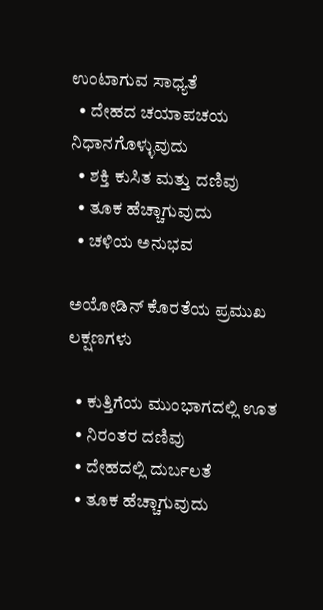ಉಂಟಾಗುವ ಸಾಧ್ಯತೆ
  • ದೇಹದ ಚಯಾಪಚಯ ನಿಧಾನಗೊಳ್ಳುವುದು
  • ಶಕ್ತಿ ಕುಸಿತ ಮತ್ತು ದಣಿವು
  • ತೂಕ ಹೆಚ್ಚಾಗುವುದು
  • ಚಳಿಯ ಅನುಭವ

ಅಯೋಡಿನ್ ಕೊರತೆಯ ಪ್ರಮುಖ ಲಕ್ಷಣಗಳು

  • ಕುತ್ತಿಗೆಯ ಮುಂಭಾಗದಲ್ಲಿ ಊತ
  • ನಿರಂತರ ದಣಿವು
  • ದೇಹದಲ್ಲಿ ದುರ್ಬಲತೆ
  • ತೂಕ ಹೆಚ್ಚಾಗುವುದು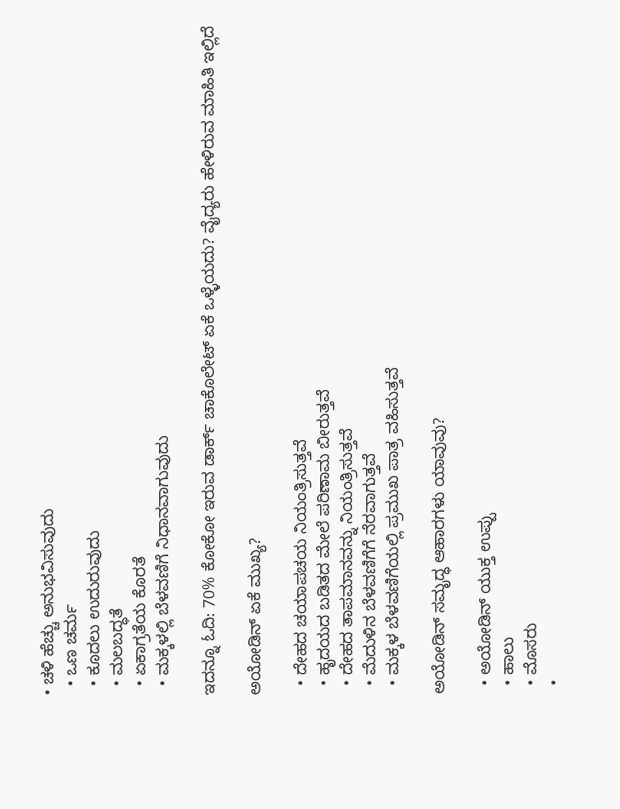• ಚಳಿ ಹೆಚ್ಚು ಅನುಭವಿಸುವುದು
  • ಒಣ ಚರ್ಮ
  • ಕೂದಲು ಉದುರುವುದು
  • ಮಲಬದ್ಧತೆ
  • ಏಕಾಗ್ರತೆಯ ಕೊರತೆ
  • ಮಕ್ಕಳಲ್ಲಿ ಬೆಳವಣಿಗೆ ನಿಧಾನವಾಗುವುದು

ಇದನ್ನೂ ಓದಿ: 70% ಕೋಕೋ ಇರುವ ಡಾರ್ಕ್ ಚಾಕೊಲೇಟ್ ಏಕೆ ಒಳ್ಳೆಯದು? ವೈದ್ಯರು ಹೇಳಿರುವ ಮಾಹಿತಿ ಇಲ್ಲಿದೆ

ಅಯೋಡಿನ್ ಏಕೆ ಮುಖ್ಯ?

  • ದೇಹದ ಚಯಾಪಚಯ ನಿಯಂತ್ರಿಸುತ್ತವೆ
  • ಹೃದಯದ ಬಡಿತದ ಮೇಲೆ ಪರಿಣಾಮ ಬೀರುತ್ತವೆ
  • ದೇಹದ ತಾಪಮಾನವನ್ನು ನಿಯಂತ್ರಿಸುತ್ತವೆ
  • ಮೆದುಳಿನ ಬೆಳವಣಿಗೆಗೆ ನೆರವಾಗುತ್ತವೆ
  • ಮಕ್ಕಳ ಬೆಳವಣಿಗೆಯಲ್ಲಿ ಪ್ರಮುಖ ಪಾತ್ರ ವಹಿಸುತ್ತವೆ

ಅಯೋಡಿನ್ ಸಮೃದ್ಧ ಆಹಾರಗಳು ಯಾವುವು?

  • ಅಯೋಡಿನ್ ಯುಕ್ತ ಉಪ್ಪು
  • ಹಾಲು
  • ಮೊಸರು
  •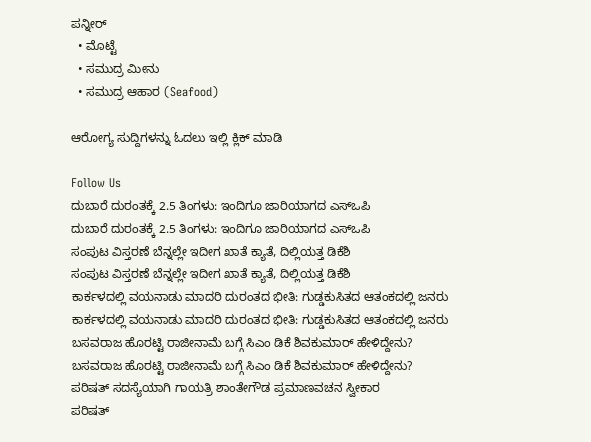ಪನ್ನೀರ್
  • ಮೊಟ್ಟೆ
  • ಸಮುದ್ರ ಮೀನು
  • ಸಮುದ್ರ ಆಹಾರ (Seafood)

ಆರೋಗ್ಯ ಸುದ್ದಿಗಳನ್ನು ಓದಲು ಇಲ್ಲಿ ಕ್ಲಿಕ್ ಮಾಡಿ

Follow Us
ದುಬಾರೆ ದುರಂತಕ್ಕೆ 2.5 ತಿಂಗಳು: ಇಂದಿಗೂ ಜಾರಿಯಾಗದ ಎಸ್‌ಒಪಿ
ದುಬಾರೆ ದುರಂತಕ್ಕೆ 2.5 ತಿಂಗಳು: ಇಂದಿಗೂ ಜಾರಿಯಾಗದ ಎಸ್‌ಒಪಿ
ಸಂಪುಟ ವಿಸ್ತರಣೆ ಬೆನ್ನಲ್ಲೇ ಇದೀಗ ಖಾತೆ ಕ್ಯಾತೆ, ದಿಲ್ಲಿಯತ್ತ ಡಿಕೆಶಿ
ಸಂಪುಟ ವಿಸ್ತರಣೆ ಬೆನ್ನಲ್ಲೇ ಇದೀಗ ಖಾತೆ ಕ್ಯಾತೆ, ದಿಲ್ಲಿಯತ್ತ ಡಿಕೆಶಿ
ಕಾರ್ಕಳದಲ್ಲಿ ವಯನಾಡು ಮಾದರಿ ದುರಂತದ ಭೀತಿ: ಗುಡ್ಡಕುಸಿತದ ಆತಂಕದಲ್ಲಿ ಜನರು
ಕಾರ್ಕಳದಲ್ಲಿ ವಯನಾಡು ಮಾದರಿ ದುರಂತದ ಭೀತಿ: ಗುಡ್ಡಕುಸಿತದ ಆತಂಕದಲ್ಲಿ ಜನರು
ಬಸವರಾಜ ಹೊರಟ್ಟಿ ರಾಜೀನಾಮೆ ಬಗ್ಗೆ ಸಿಎಂ ಡಿಕೆ ಶಿವಕುಮಾರ್ ಹೇಳಿದ್ದೇನು?
ಬಸವರಾಜ ಹೊರಟ್ಟಿ ರಾಜೀನಾಮೆ ಬಗ್ಗೆ ಸಿಎಂ ಡಿಕೆ ಶಿವಕುಮಾರ್ ಹೇಳಿದ್ದೇನು?
ಪರಿಷತ್ ಸದಸ್ಯೆಯಾಗಿ ಗಾಯತ್ರಿ ಶಾಂತೇಗೌಡ ಪ್ರಮಾಣವಚನ ಸ್ವೀಕಾರ
ಪರಿಷತ್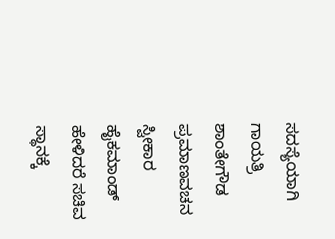ಸದಸ್ಯೆಯಾಗಿ ಗಾಯತ್ರಿ ಶಾಂತೇಗೌಡ ಪ್ರಮಾಣವಚನ ಸ್ವೀಕಾರ
ಹೈಕಮಾಂಡ್ ಹೇಳಿದರೆ ಸಚಿವ ಸ್ಥಾನಕ್ಕೆ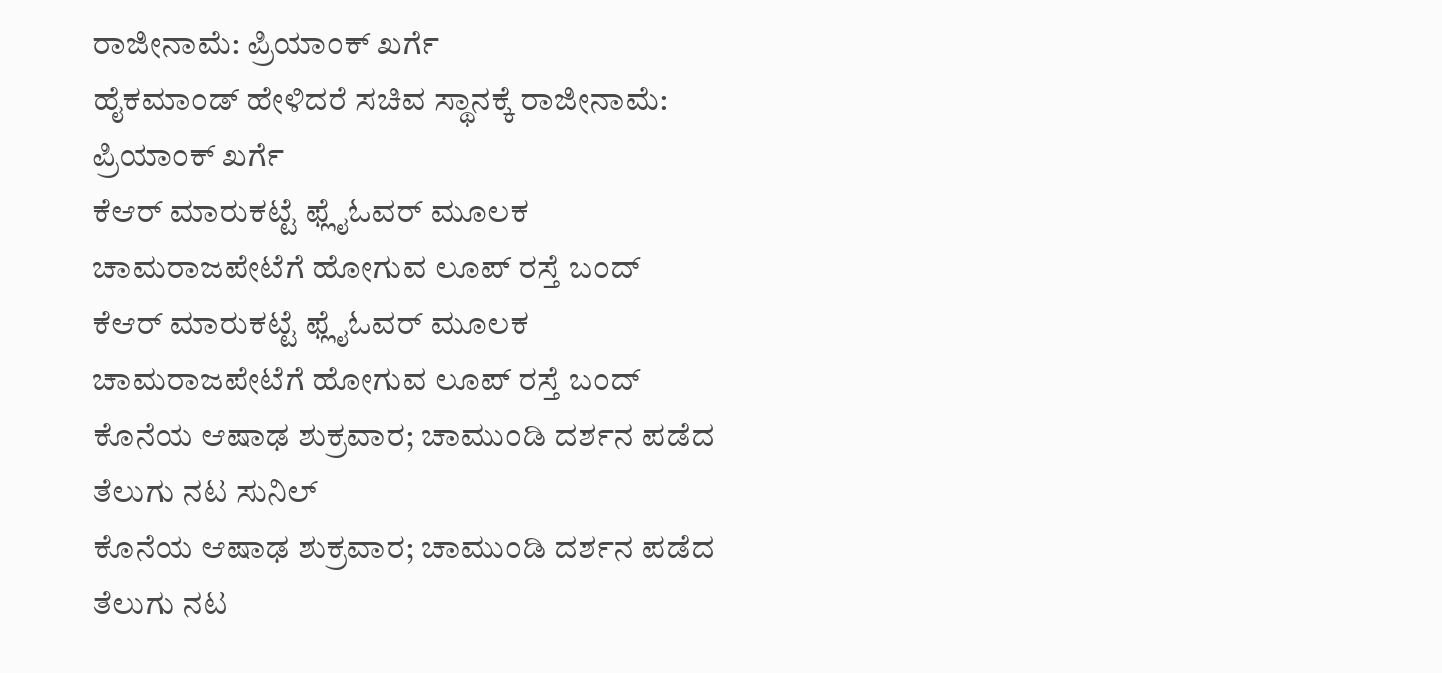ರಾಜೀನಾಮೆ: ಪ್ರಿಯಾಂಕ್ ಖರ್ಗೆ
ಹೈಕಮಾಂಡ್ ಹೇಳಿದರೆ ಸಚಿವ ಸ್ಥಾನಕ್ಕೆ ರಾಜೀನಾಮೆ: ಪ್ರಿಯಾಂಕ್ ಖರ್ಗೆ
ಕೆಆರ್ ಮಾರುಕಟ್ಟೆ ಫ್ಲೈಓವರ್ ಮೂಲಕ ಚಾಮರಾಜಪೇಟೆಗೆ ಹೋಗುವ ಲೂಪ್ ರಸ್ತೆ ಬಂದ್
ಕೆಆರ್ ಮಾರುಕಟ್ಟೆ ಫ್ಲೈಓವರ್ ಮೂಲಕ ಚಾಮರಾಜಪೇಟೆಗೆ ಹೋಗುವ ಲೂಪ್ ರಸ್ತೆ ಬಂದ್
ಕೊನೆಯ ಆಷಾಢ ಶುಕ್ರವಾರ; ಚಾಮುಂಡಿ ದರ್ಶನ ಪಡೆದ ತೆಲುಗು ನಟ ಸುನಿಲ್
ಕೊನೆಯ ಆಷಾಢ ಶುಕ್ರವಾರ; ಚಾಮುಂಡಿ ದರ್ಶನ ಪಡೆದ ತೆಲುಗು ನಟ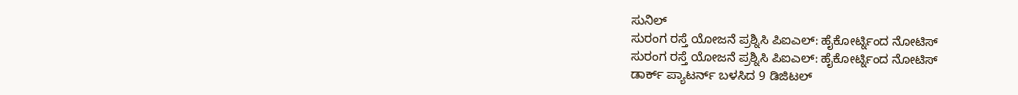ಸುನಿಲ್
ಸುರಂಗ ರಸ್ತೆ ಯೋಜನೆ ಪ್ರಶ್ನಿಸಿ ಪಿಐಎಲ್: ಹೈಕೋರ್ಟ್ನಿಂದ ನೋಟಿಸ್
ಸುರಂಗ ರಸ್ತೆ ಯೋಜನೆ ಪ್ರಶ್ನಿಸಿ ಪಿಐಎಲ್: ಹೈಕೋರ್ಟ್ನಿಂದ ನೋಟಿಸ್
ಡಾರ್ಕ್ ಪ್ಯಾಟರ್ನ್ ಬಳಸಿದ 9 ಡಿಜಿಟಲ್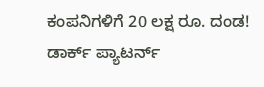ಕಂಪನಿಗಳಿಗೆ 20 ಲಕ್ಷ ರೂ. ದಂಡ!
ಡಾರ್ಕ್ ಪ್ಯಾಟರ್ನ್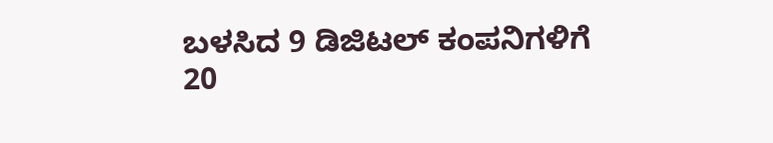ಬಳಸಿದ 9 ಡಿಜಿಟಲ್ ಕಂಪನಿಗಳಿಗೆ 20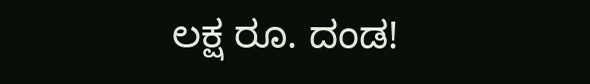ಲಕ್ಷ ರೂ. ದಂಡ!